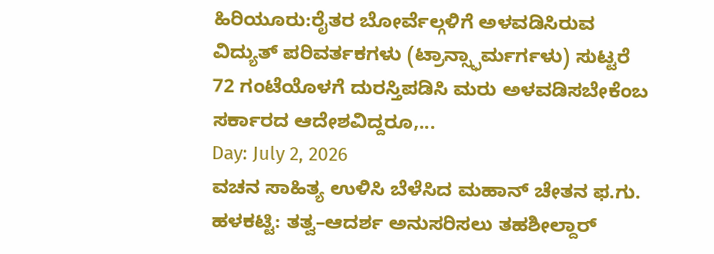ಹಿರಿಯೂರು:ರೈತರ ಬೋರ್ವೆಲ್ಗಳಿಗೆ ಅಳವಡಿಸಿರುವ ವಿದ್ಯುತ್ ಪರಿವರ್ತಕಗಳು (ಟ್ರಾನ್ಸ್ಫಾರ್ಮರ್ಗಳು) ಸುಟ್ಟರೆ 72 ಗಂಟೆಯೊಳಗೆ ದುರಸ್ತಿಪಡಿಸಿ ಮರು ಅಳವಡಿಸಬೇಕೆಂಬ ಸರ್ಕಾರದ ಆದೇಶವಿದ್ದರೂ,...
Day: July 2, 2026
ವಚನ ಸಾಹಿತ್ಯ ಉಳಿಸಿ ಬೆಳೆಸಿದ ಮಹಾನ್ ಚೇತನ ಫ.ಗು. ಹಳಕಟ್ಟಿ: ತತ್ವ–ಆದರ್ಶ ಅನುಸರಿಸಲು ತಹಶೀಲ್ದಾರ್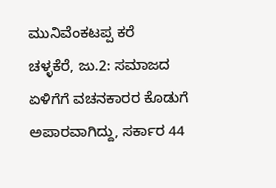ಮುನಿವೆಂಕಟಪ್ಪ ಕರೆ
ಚಳ್ಳಕೆರೆ, ಜು.2: ಸಮಾಜದ ಏಳಿಗೆಗೆ ವಚನಕಾರರ ಕೊಡುಗೆ ಅಪಾರವಾಗಿದ್ದು, ಸರ್ಕಾರ 44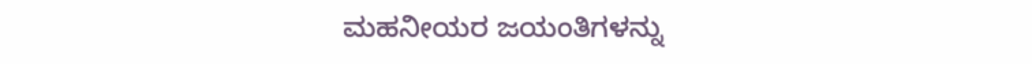ಮಹನೀಯರ ಜಯಂತಿಗಳನ್ನು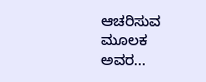ಆಚರಿಸುವ ಮೂಲಕ ಅವರ...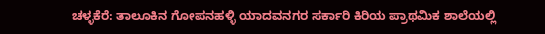ಚಳ್ಳಕೆರೆ: ತಾಲೂಕಿನ ಗೋಪನಹಳ್ಳಿ ಯಾದವನಗರ ಸರ್ಕಾರಿ ಕಿರಿಯ ಪ್ರಾಥಮಿಕ ಶಾಲೆಯಲ್ಲಿ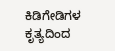ಕಿಡಿಗೇಡಿಗಳ ಕೃತ್ಯದಿಂದ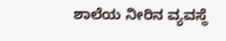ಶಾಲೆಯ ನೀರಿನ ವ್ಯವಸ್ಥೆ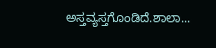ಅಸ್ತವ್ಯಸ್ತಗೊಂಡಿದೆ.ಶಾಲಾ...